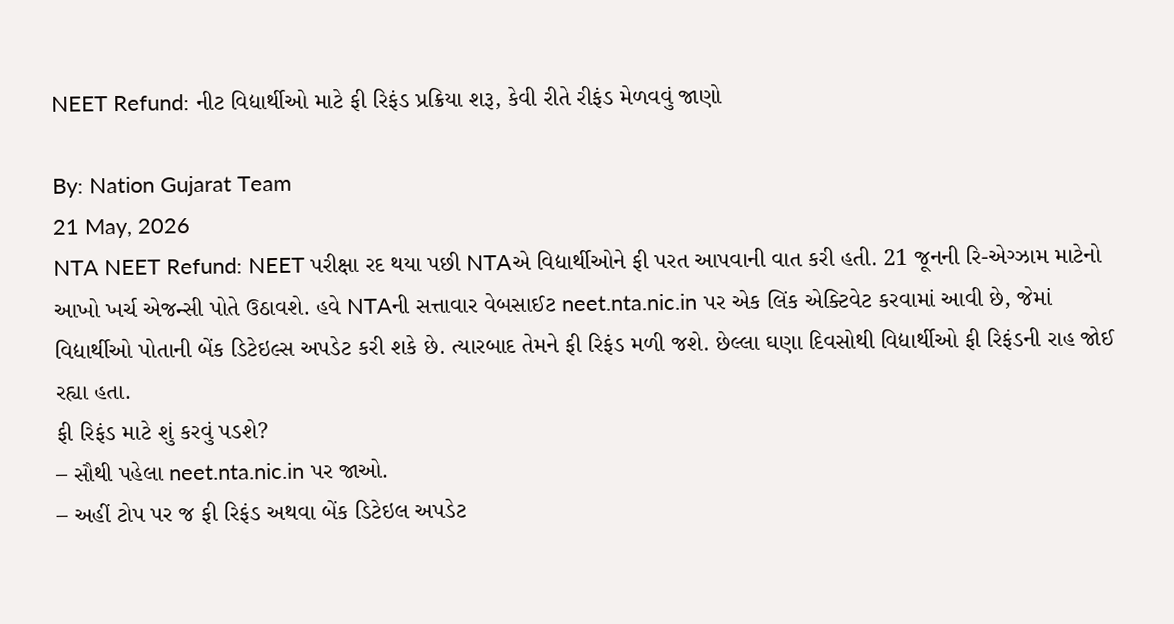NEET Refund: નીટ વિદ્યાર્થીઓ માટે ફી રિફંડ પ્રક્રિયા શરૂ, કેવી રીતે રીફંડ મેળવવું જાણો

By: Nation Gujarat Team
21 May, 2026
NTA NEET Refund: NEET પરીક્ષા રદ થયા પછી NTAએ વિદ્યાર્થીઓને ફી પરત આપવાની વાત કરી હતી. 21 જૂનની રિ-એગ્ઝામ માટેનો આખો ખર્ચ એજન્સી પોતે ઉઠાવશે. હવે NTAની સત્તાવાર વેબસાઈટ neet.nta.nic.in પર એક લિંક એક્ટિવેટ કરવામાં આવી છે, જેમાં વિદ્યાર્થીઓ પોતાની બેંક ડિટેઇલ્સ અપડેટ કરી શકે છે. ત્યારબાદ તેમને ફી રિફંડ મળી જશે. છેલ્લા ઘણા દિવસોથી વિદ્યાર્થીઓ ફી રિફંડની રાહ જોઈ રહ્યા હતા.
ફી રિફંડ માટે શું કરવું પડશે?
– સૌથી પહેલા neet.nta.nic.in પર જાઓ.
– અહીં ટોપ પર જ ફી રિફંડ અથવા બેંક ડિટેઇલ અપડેટ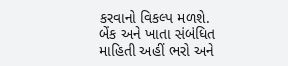કરવાનો વિકલ્પ મળશે.
બેંક અને ખાતા સંબંધિત માહિતી અહીં ભરો અને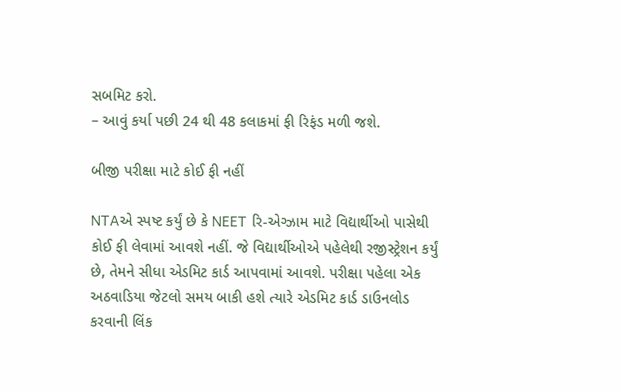સબમિટ કરો.
– આવું કર્યા પછી 24 થી 48 કલાકમાં ફી રિફંડ મળી જશે.

બીજી પરીક્ષા માટે કોઈ ફી નહીં

NTAએ સ્પષ્ટ કર્યું છે કે NEET રિ-એગ્ઝામ માટે વિદ્યાર્થીઓ પાસેથી કોઈ ફી લેવામાં આવશે નહીં. જે વિદ્યાર્થીઓએ પહેલેથી રજીસ્ટ્રેશન કર્યું છે, તેમને સીધા એડમિટ કાર્ડ આપવામાં આવશે. પરીક્ષા પહેલા એક અઠવાડિયા જેટલો સમય બાકી હશે ત્યારે એડમિટ કાર્ડ ડાઉનલોડ કરવાની લિંક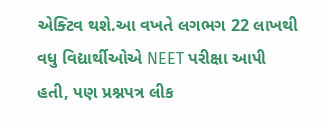એક્ટિવ થશે.આ વખતે લગભગ 22 લાખથી વધુ વિદ્યાર્થીઓએ NEET પરીક્ષા આપી હતી, પણ પ્રશ્નપત્ર લીક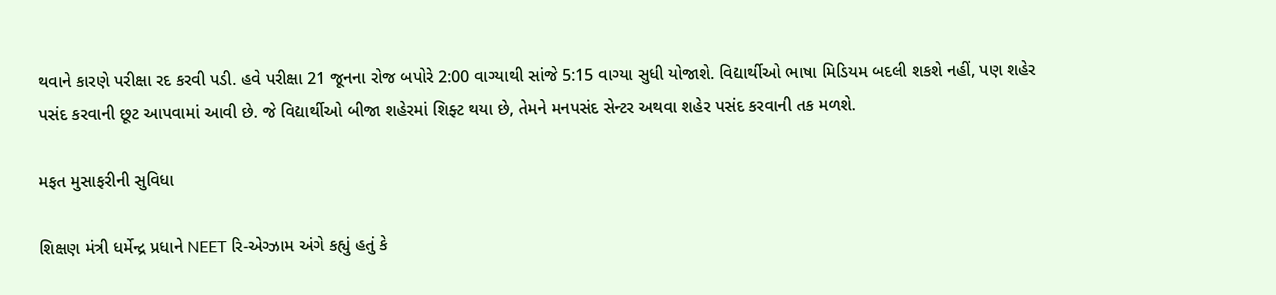થવાને કારણે પરીક્ષા રદ કરવી પડી. હવે પરીક્ષા 21 જૂનના રોજ બપોરે 2:00 વાગ્યાથી સાંજે 5:15 વાગ્યા સુધી યોજાશે. વિદ્યાર્થીઓ ભાષા મિડિયમ બદલી શકશે નહીં, પણ શહેર પસંદ કરવાની છૂટ આપવામાં આવી છે. જે વિદ્યાર્થીઓ બીજા શહેરમાં શિફ્ટ થયા છે, તેમને મનપસંદ સેન્ટર અથવા શહેર પસંદ કરવાની તક મળશે.

મફત મુસાફરીની સુવિધા

શિક્ષણ મંત્રી ધર્મેન્દ્ર પ્રધાને NEET રિ-એગ્ઝામ અંગે કહ્યું હતું કે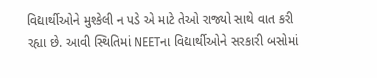વિદ્યાર્થીઓને મુશ્કેલી ન પડે એ માટે તેઓ રાજ્યો સાથે વાત કરી રહ્યા છે. આવી સ્થિતિમાં NEETના વિદ્યાર્થીઓને સરકારી બસોમાં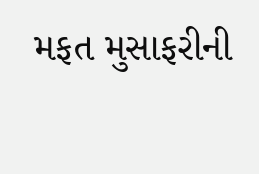મફત મુસાફરીની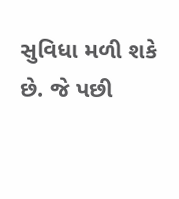સુવિધા મળી શકે છે. જે પછી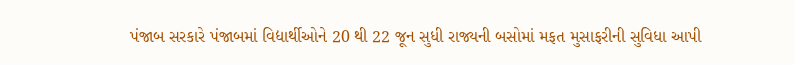પંજાબ સરકારે પંજાબમાં વિદ્યાર્થીઓને 20 થી 22 જૂન સુધી રાજ્યની બસોમાં મફત મુસાફરીની સુવિધા આપી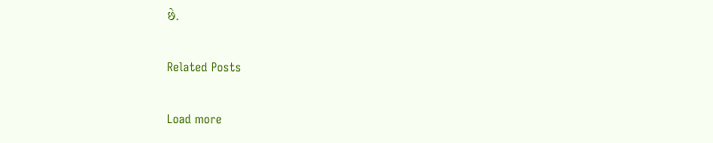છે.

Related Posts

Load more